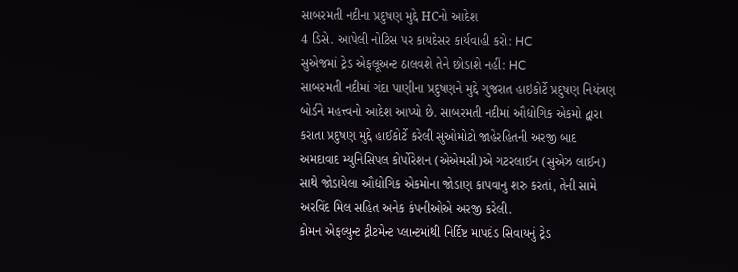સાબરમતી નદીના પ્રદુષણ મુદ્દે HCનો આદેશ
4 ડિસે. આપેલી નોટિસ પર કાયદેસર કાર્યવાહી કરો: HC
સુએજમાં ટ્રેડ એફલૂઅન્ટ ઠાલવશે તેને છોડાશે નહીં: HC
સાબરમતી નદીમાં ગંદા પાણીના પ્રદુષણને મુદ્દે ગુજરાત હાઇકોર્ટે પ્રદુષણ નિયંત્રણ બોર્ડને મહત્ત્વનો આદેશ આપ્યો છે. સાબરમતી નદીમાં ઔદ્યોગિક એકમો દ્વારા કરાતા પ્રદુષણ મુદ્દે હાઈકોર્ટે કરેલી સુઓમોટો જાહેરહિતની અરજી બાદ અમદાવાદ મ્યુનિસિપલ કોર્પોરેશન (એએમસી)એ ગટરલાઈન (સુએઝ લાઈન) સાથે જોડાયેલા ઔદ્યોગિક એકમોના જોડાણ કાપવાનુ શરુ કરતાં, તેની સામે અરવિંદ મિલ સહિત અનેક કંપનીઓએ અરજી કરેલી.
કોમન એફલ્યુન્ટ ટ્રીટમેન્ટ પ્લાન્ટમાંથી નિર્દિષ્ટ માપદંડ સિવાયનું ટ્રેડ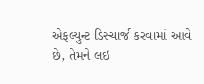એફલ્યુન્ટ ડિસ્ચાર્જ કરવામાં આવે છે, તેમને લઇ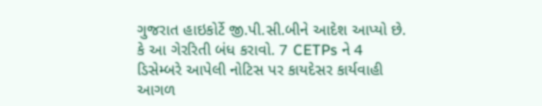ગુજરાત હાઇકોર્ટે જી.પી.સી.બીને આદેશ આપ્યો છે. કે આ ગેરરિતી બંધ કરાવો. 7 CETPs ને 4 ડિસેમ્બરે આપેલી નોટિસ પર કાયદેસર કાર્યવાહી આગળ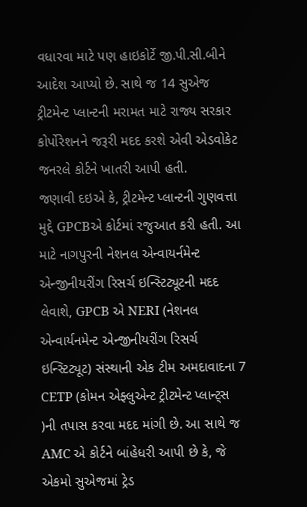વધારવા માટે પણ હાઇકોર્ટે જી.પી.સી.બીને આદેશ આપ્યો છે. સાથે જ 14 સુએજ ટ્રીટમેન્ટ પ્લાન્ટની મરામત માટે રાજ્ય સરકાર કોર્પોરેશનને જરૂરી મદદ કરશે એવી એડવોકેટ જનરલે કોર્ટને ખાતરી આપી હતી.
જણાવી દઇએ કે, ટ્રીટમેન્ટ પ્લાન્ટની ગુણવત્તા મુદ્દે GPCBએ કોર્ટમાં રજુઆત કરી હતી. આ માટે નાગપુરની નેશનલ એન્વાયર્નમેન્ટ એન્જીનીયરીંગ રિસર્ચ ઇન્સ્ટિટ્યૂટની મદદ લેવાશે, GPCB એ NERI (નેશનલ એન્વાર્યનમેન્ટ એન્જીનીયરીંગ રિસર્ચ ઇન્સ્ટિટ્યૂટ) સંસ્થાની એક ટીમ અમદાવાદના 7 CETP (કોમન એફ્લુએન્ટ ટ્રીટમેન્ટ પ્લાન્ટ્સ )ની તપાસ કરવા મદદ માંગી છે. આ સાથે જ AMC એ કોર્ટને બાંહેધરી આપી છે કે, જે એકમો સુએજમાં ટ્રેડ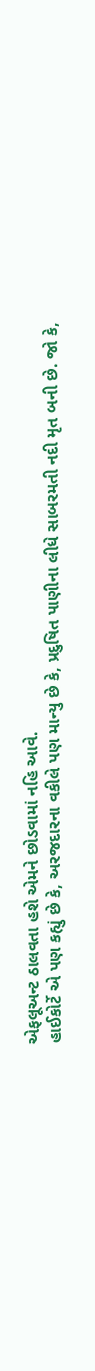એફલૂઅન્ટ ઠાલવતા હશે એમને છોડવામાં નહિ આવે.
હાઈકોર્ટે એ પણ કહ્યું છે કે, અરજદારના વકીલે પણ માન્યુ છે કે, પ્રદુષિત પાણીના લીધે સાબરમતી નદી મૃત બની છે. જો કે,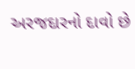અરજદારનો દાવો છે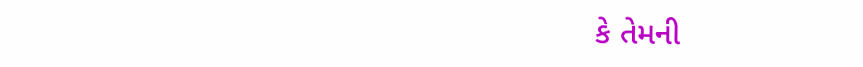કે તેમની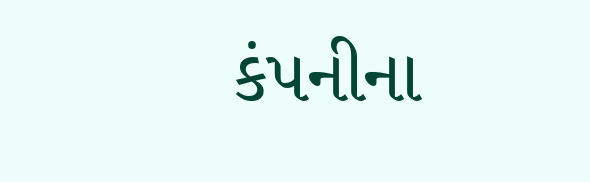કંપનીના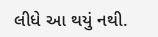લીધે આ થયું નથી.